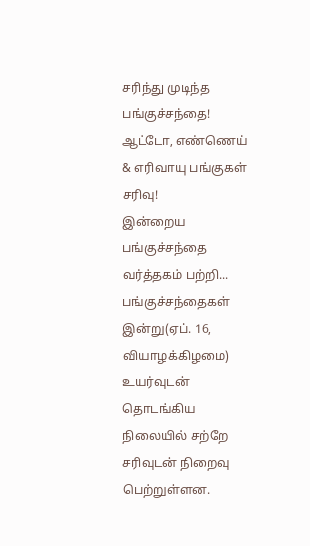சரிந்து முடிந்த பங்குச்சந்தை! ஆட்டோ, எண்ணெய் & எரிவாயு பங்குகள் சரிவு!
இன்றைய பங்குச்சந்தை வர்த்தகம் பற்றி...
பங்குச்சந்தைகள் இன்று(ஏப். 16, வியாழக்கிழமை) உயர்வுடன் தொடங்கிய நிலையில் சற்றே சரிவுடன் நிறைவு பெற்றுள்ளன.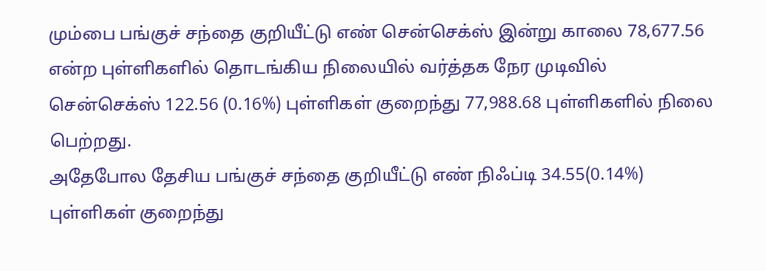மும்பை பங்குச் சந்தை குறியீட்டு எண் சென்செக்ஸ் இன்று காலை 78,677.56 என்ற புள்ளிகளில் தொடங்கிய நிலையில் வர்த்தக நேர முடிவில் சென்செக்ஸ் 122.56 (0.16%) புள்ளிகள் குறைந்து 77,988.68 புள்ளிகளில் நிலை பெற்றது.
அதேபோல தேசிய பங்குச் சந்தை குறியீட்டு எண் நிஃப்டி 34.55(0.14%) புள்ளிகள் குறைந்து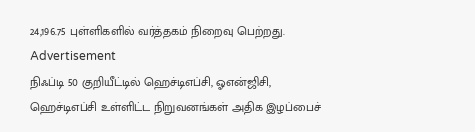24,196.75 புள்ளிகளில் வர்த்தகம் நிறைவு பெற்றது.
Advertisement
நிஃப்டி 50 குறியீட்டில் ஹெச்டிஎப்சி, ஓஎன்ஜிசி, ஹெச்டிஎப்சி உள்ளிட்ட நிறுவனங்கள் அதிக இழப்பைச்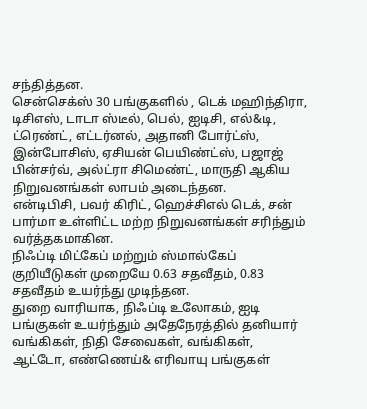சந்தித்தன.
சென்செக்ஸ் 30 பங்குகளில் , டெக் மஹிந்திரா, டிசிஎஸ், டாடா ஸ்டீல், பெல், ஐடிசி, எல்&டி, ட்ரெண்ட், எட்டர்னல், அதானி போர்ட்ஸ், இன்போசிஸ், ஏசியன் பெயிண்ட்ஸ், பஜாஜ் பின்சர்வ், அல்ட்ரா சிமெண்ட், மாருதி ஆகிய நிறுவனங்கள் லாபம் அடைந்தன.
என்டிபிசி, பவர் கிரிட், ஹெச்சிஎல் டெக், சன் பார்மா உள்ளிட்ட மற்ற நிறுவனங்கள் சரிந்தும் வர்த்தகமாகின.
நிஃப்டி மிட்கேப் மற்றும் ஸ்மால்கேப் குறியீடுகள் முறையே 0.63 சதவீதம், 0.83 சதவீதம் உயர்ந்து முடிந்தன.
துறை வாரியாக, நிஃப்டி உலோகம், ஐடி பங்குகள் உயர்ந்தும் அதேநேரத்தில் தனியார் வங்கிகள், நிதி சேவைகள், வங்கிகள், ஆட்டோ, எண்ணெய்& எரிவாயு பங்குகள்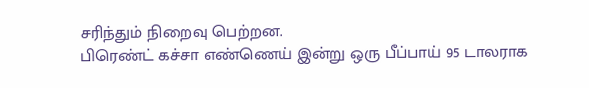சரிந்தும் நிறைவு பெற்றன.
பிரெண்ட் கச்சா எண்ணெய் இன்று ஒரு பீப்பாய் 95 டாலராக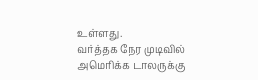உள்ளது.
வர்த்தக நேர முடிவில் அமெரிக்க டாலருக்கு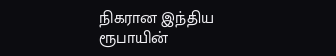நிகரான இந்திய ரூபாயின்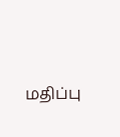மதிப்பு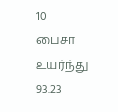10 பைசா உயர்ந்து 93.23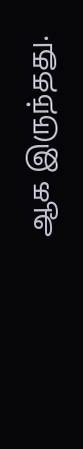ஆக இருந்தது.